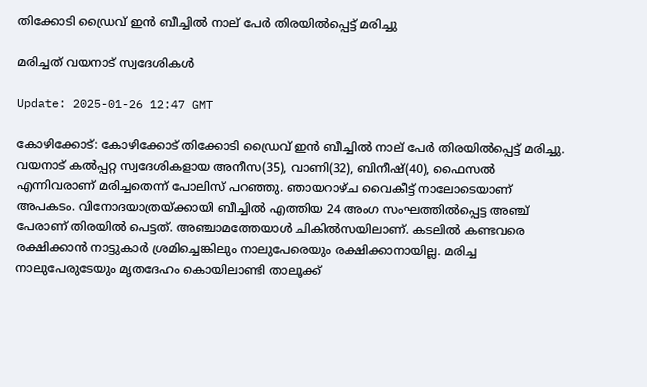തിക്കോടി ഡ്രൈവ് ഇന്‍ ബീച്ചില്‍ നാല് പേര്‍ തിരയില്‍പ്പെട്ട് മരിച്ചു

മരിച്ചത് വയനാട് സ്വദേശികള്‍

Update: 2025-01-26 12:47 GMT

കോഴിക്കോട്: കോഴിക്കോട് തിക്കോടി ഡ്രൈവ് ഇന്‍ ബീച്ചില്‍ നാല് പേര്‍ തിരയില്‍പ്പെട്ട് മരിച്ചു. വയനാട് കല്‍പ്പറ്റ സ്വദേശികളായ അനീസ(35), വാണി(32), ബിനീഷ്(40), ഫൈസല്‍ എന്നിവരാണ് മരിച്ചതെന്ന് പോലിസ് പറഞ്ഞു. ഞായറാഴ്ച വൈകീട്ട് നാലോടെയാണ് അപകടം. വിനോദയാത്രയ്ക്കായി ബീച്ചില്‍ എത്തിയ 24 അംഗ സംഘത്തില്‍പ്പെട്ട അഞ്ച് പേരാണ് തിരയില്‍ പെട്ടത്. അഞ്ചാമത്തേയാള്‍ ചികില്‍സയിലാണ്. കടലില്‍ കണ്ടവരെ രക്ഷിക്കാന്‍ നാട്ടുകാര്‍ ശ്രമിച്ചെങ്കിലും നാലുപേരെയും രക്ഷിക്കാനായില്ല. മരിച്ച നാലുപേരുടേയും മൃതദേഹം കൊയിലാണ്ടി താലൂക്ക്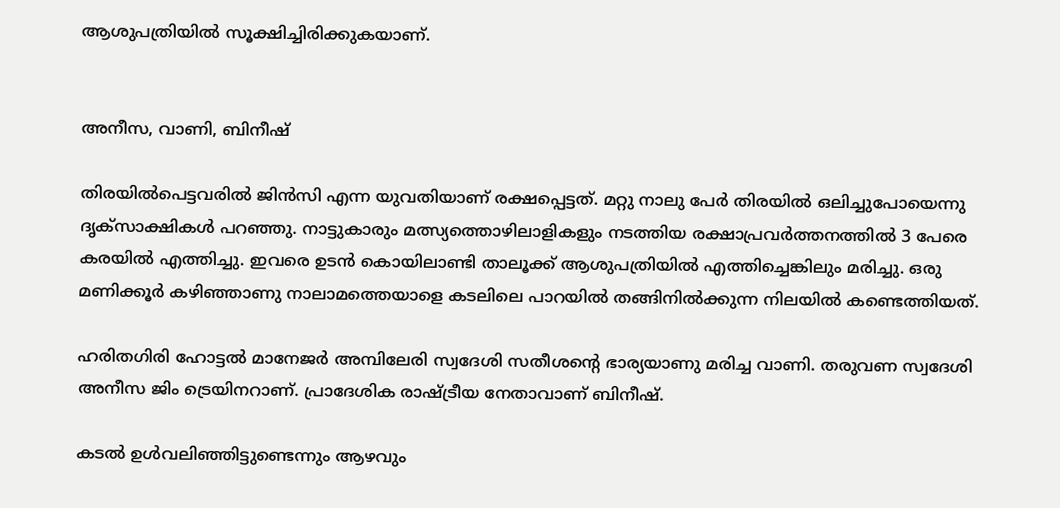ആശുപത്രിയില്‍ സൂക്ഷിച്ചിരിക്കുകയാണ്.


അനീസ, വാണി, ബിനീഷ്

തിരയില്‍പെട്ടവരില്‍ ജിന്‍സി എന്ന യുവതിയാണ് രക്ഷപ്പെട്ടത്. മറ്റു നാലു പേര്‍ തിരയില്‍ ഒലിച്ചുപോയെന്നു ദൃക്‌സാക്ഷികള്‍ പറഞ്ഞു. നാട്ടുകാരും മത്സ്യത്തൊഴിലാളികളും നടത്തിയ രക്ഷാപ്രവര്‍ത്തനത്തില്‍ 3 പേരെ കരയില്‍ എത്തിച്ചു. ഇവരെ ഉടന്‍ കൊയിലാണ്ടി താലൂക്ക് ആശുപത്രിയില്‍ എത്തിച്ചെങ്കിലും മരിച്ചു. ഒരു മണിക്കൂര്‍ കഴിഞ്ഞാണു നാലാമത്തെയാളെ കടലിലെ പാറയില്‍ തങ്ങിനില്‍ക്കുന്ന നിലയില്‍ കണ്ടെത്തിയത്.

ഹരിതഗിരി ഹോട്ടല്‍ മാനേജര്‍ അമ്പിലേരി സ്വദേശി സതീശന്റെ ഭാര്യയാണു മരിച്ച വാണി. തരുവണ സ്വദേശി അനീസ ജിം ട്രെയിനറാണ്. പ്രാദേശിക രാഷ്ട്രീയ നേതാവാണ് ബിനീഷ്.

കടൽ ഉൾവലിഞ്ഞിട്ടുണ്ടെന്നും ആഴവും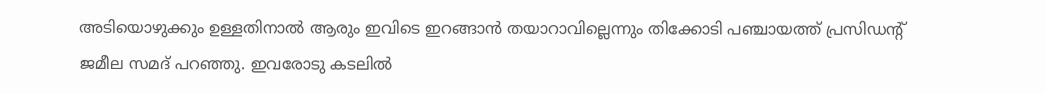അടിയൊഴുക്കും ഉള്ളതിനാൽ ആരും ഇവിടെ ഇറങ്ങാൻ തയാറാവില്ലെന്നും തിക്കോടി പഞ്ചായത്ത് പ്രസിഡന്റ് ജമീല സമദ് പറഞ്ഞു. ഇവരോടു കടലിൽ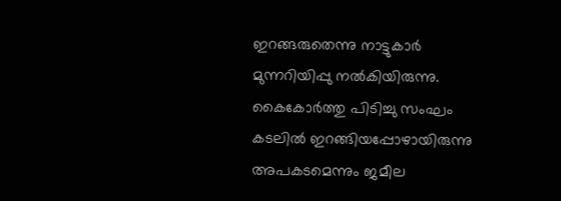ഇറങ്ങരുതെന്നു നാട്ടുകാർ മുന്നറിയിപ്പു നൽകിയിരുന്നു. കൈകോർ‌ത്തു പിടിച്ചു സംഘം കടലിൽ ഇറങ്ങിയപ്പോഴായിരുന്നു അപകടമെന്നും ജമീല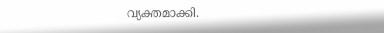വ്യക്തമാക്കി.